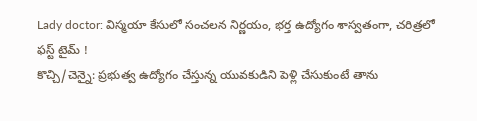Lady doctor: విస్మయా కేసులో సంచలన నిర్ణయం, భర్త ఉద్యోగం శాస్వతంగా, చరిత్రలో ఫస్ట్ టైమ్ !
కొచ్చి/చెన్నై: ప్రభుత్వ ఉద్యోగం చేస్తున్న యువకుడిని పెళ్లి చేసుకుంటే తాను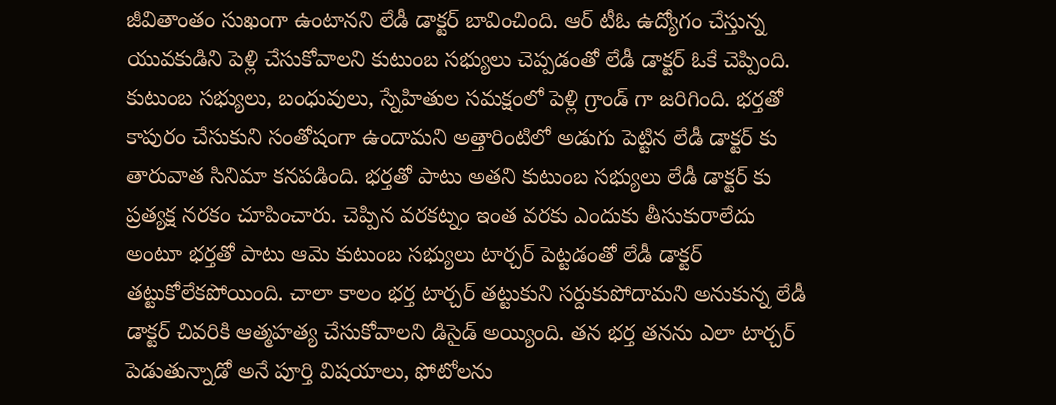జీవితాంతం సుఖంగా ఉంటానని లేడీ డాక్టర్ బావించింది. ఆర్ టీఓ ఉద్యోగం చేస్తున్న యువకుడిని పెళ్లి చేసుకోవాలని కుటుంబ సభ్యులు చెప్పడంతో లేడీ డాక్టర్ ఓకే చెప్పింది. కుటుంబ సభ్యులు, బంధువులు, స్నేహితుల సమక్షంలో పెళ్లి గ్రాండ్ గా జరిగింది. భర్తతో కాపురం చేసుకుని సంతోషంగా ఉందామని అత్తారింటిలో అడుగు పెట్టిన లేడీ డాక్టర్ కు తారువాత సినిమా కనపడింది. భర్తతో పాటు అతని కుటుంబ సభ్యులు లేడీ డాక్టర్ కు ప్రత్యక్ష నరకం చూపించారు. చెప్పిన వరకట్నం ఇంత వరకు ఎందుకు తీసుకురాలేదు అంటూ భర్తతో పాటు ఆమె కుటుంబ సభ్యులు టార్చర్ పెట్టడంతో లేడీ డాక్టర్ తట్టుకోలేకపోయింది. చాలా కాలం భర్త టార్చర్ తట్టుకుని సర్దుకుపోదామని అనుకున్న లేడీ డాక్టర్ చివరికి ఆత్మహత్య చేసుకోవాలని డిసైడ్ అయ్యింది. తన భర్త తనను ఎలా టార్చర్ పెడుతున్నాడో అనే పూర్తి విషయాలు, ఫోటోలను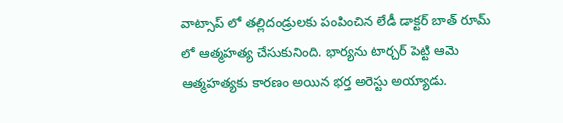వాట్సాప్ లో తల్లిదండ్రులకు పంపించిన లేడీ డాక్టర్ బాత్ రూమ్ లో ఆత్మహత్య చేసుకునింది. భార్యను టార్చర్ పెట్టి ఆమె ఆత్మహత్యకు కారణం అయిన భర్త అరెస్టు అయ్యాడు.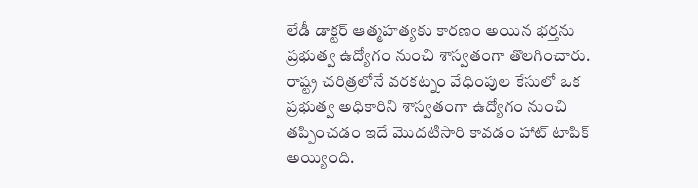లేడీ డాక్టర్ ఆత్మహత్యకు కారణం అయిన భర్తను ప్రభుత్వ ఉద్యోగం నుంచి శాస్వతంగా తొలగించారు. రాష్ట్ర చరిత్రలోనే వరకట్నం వేధింపుల కేసులో ఒక ప్రభుత్వ అధికారిని శాస్వతంగా ఉద్యోగం నుంచి తప్పించడం ఇదే మొదటిసారి కావడం హాట్ టాపిక్ అయ్యింది.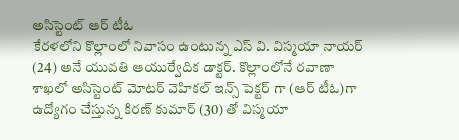అసిస్టెంట్ ఆర్ టీఓ
కేరళలోని కొల్లాంలో నివాసం ఉంటున్న ఎస్ వి. విస్మయా నాయర్ (24) అనే యువతి ఆయుర్వేదిక డాక్టర్. కొల్లాంలోనే రవాణా శాఖలో అసిస్టెంట్ మోటర్ వెహికల్ ఇన్స్ పెక్టర్ గా (ఆర్ టీఓ)గా ఉద్యోగం చేస్తున్న కిరణ్ కుమార్ (30) తో విస్మయా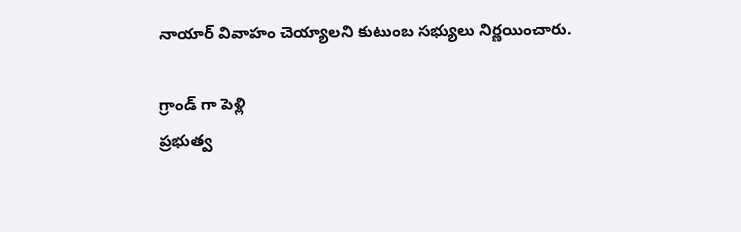నాయార్ వివాహం చెయ్యాలని కుటుంబ సభ్యులు నిర్ణయించారు.

గ్రాండ్ గా పెళ్లి
ప్రభుత్వ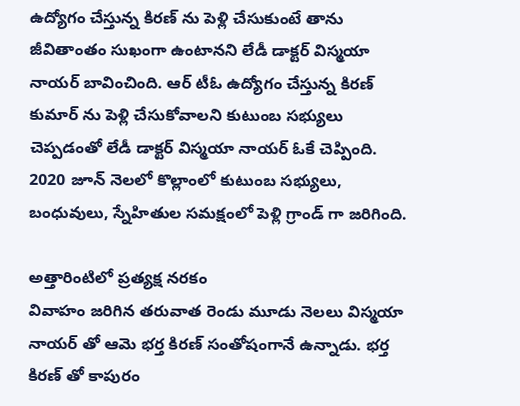ఉద్యోగం చేస్తున్న కిరణ్ ను పెళ్లి చేసుకుంటే తాను జీవితాంతం సుఖంగా ఉంటానని లేడీ డాక్టర్ విస్మయా నాయర్ బావించింది. ఆర్ టీఓ ఉద్యోగం చేస్తున్న కిరణ్ కుమార్ ను పెళ్లి చేసుకోవాలని కుటుంబ సభ్యులు చెప్పడంతో లేడీ డాక్టర్ విస్మయా నాయర్ ఓకే చెప్పింది. 2020 జూన్ నెలలో కొల్లాంలో కుటుంబ సభ్యులు, బంధువులు, స్నేహితుల సమక్షంలో పెళ్లి గ్రాండ్ గా జరిగింది.

అత్తారింటిలో ప్రత్యక్ష నరకం
వివాహం జరిగిన తరువాత రెండు మూడు నెలలు విస్మయా నాయర్ తో ఆమె భర్త కిరణ్ సంతోషంగానే ఉన్నాడు. భర్త కిరణ్ తో కాపురం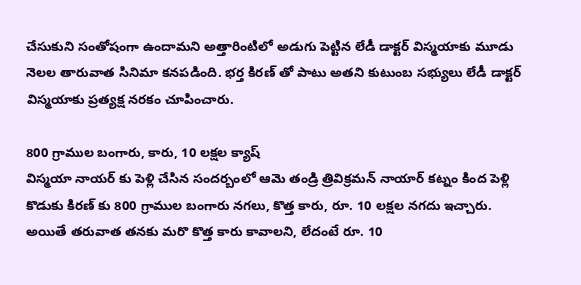చేసుకుని సంతోషంగా ఉందామని అత్తారింటిలో అడుగు పెట్టిన లేడీ డాక్టర్ విస్మయాకు మూడు నెలల తారువాత సినిమా కనపడింది. భర్త కిరణ్ తో పాటు అతని కుటుంబ సభ్యులు లేడీ డాక్టర్ విస్మయాకు ప్రత్యక్ష నరకం చూపించారు.

800 గ్రాముల బంగారు, కారు, 10 లక్షల క్యాష్
విస్మయా నాయర్ కు పెళ్లి చేసిన సందర్బంలో ఆమె తండ్రి త్రివిక్రమన్ నాయార్ కట్నం కింద పెళ్లి కొడుకు కిరణ్ కు 800 గ్రాముల బంగారు నగలు, కొత్త కారు, రూ. 10 లక్షల నగదు ఇచ్చారు. అయితే తరువాత తనకు మరొ కొత్త కారు కావాలని, లేదంటే రూ. 10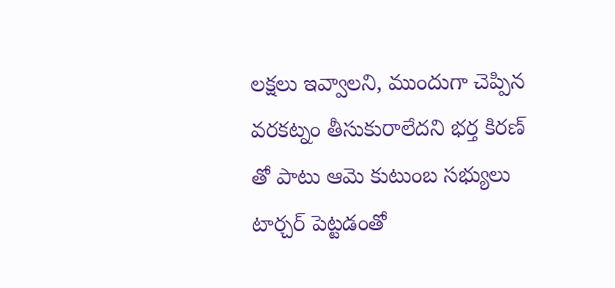లక్షలు ఇవ్వాలని, ముందుగా చెప్పిన వరకట్నం తీసుకురాలేదని భర్త కిరణ్ తో పాటు ఆమె కుటుంబ సభ్యులు టార్చర్ పెట్టడంతో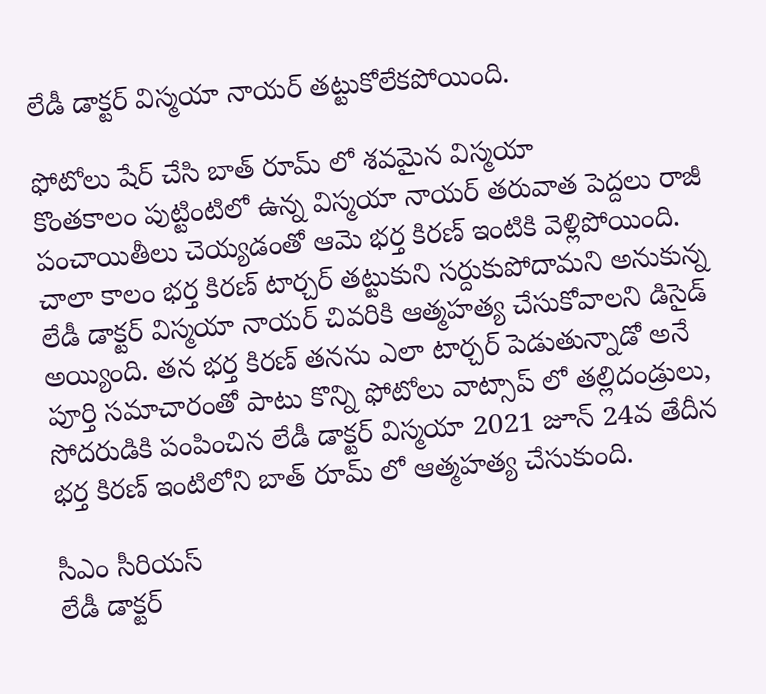లేడీ డాక్టర్ విస్మయా నాయర్ తట్టుకోలేకపోయింది.

ఫోటోలు షేర్ చేసి బాత్ రూమ్ లో శవమైన విస్మయా
కొంతకాలం పుట్టింటిలో ఉన్న విస్మయా నాయర్ తరువాత పెద్దలు రాజీ పంచాయితీలు చెయ్యడంతో ఆమె భర్త కిరణ్ ఇంటికి వెళ్లిపోయింది. చాలా కాలం భర్త కిరణ్ టార్చర్ తట్టుకుని సర్దుకుపోదామని అనుకున్న లేడీ డాక్టర్ విస్మయా నాయర్ చివరికి ఆత్మహత్య చేసుకోవాలని డిసైడ్ అయ్యింది. తన భర్త కిరణ్ తనను ఎలా టార్చర్ పెడుతున్నాడో అనే పూర్తి సమాచారంతో పాటు కొన్ని ఫోటోలు వాట్సాప్ లో తల్లిదండ్రులు, సోదరుడికి పంపించిన లేడీ డాక్టర్ విస్మయా 2021 జూన్ 24వ తేదీన భర్త కిరణ్ ఇంటిలోని బాత్ రూమ్ లో ఆత్మహత్య చేసుకుంది.

సీఎం సీరియస్
లేడీ డాక్టర్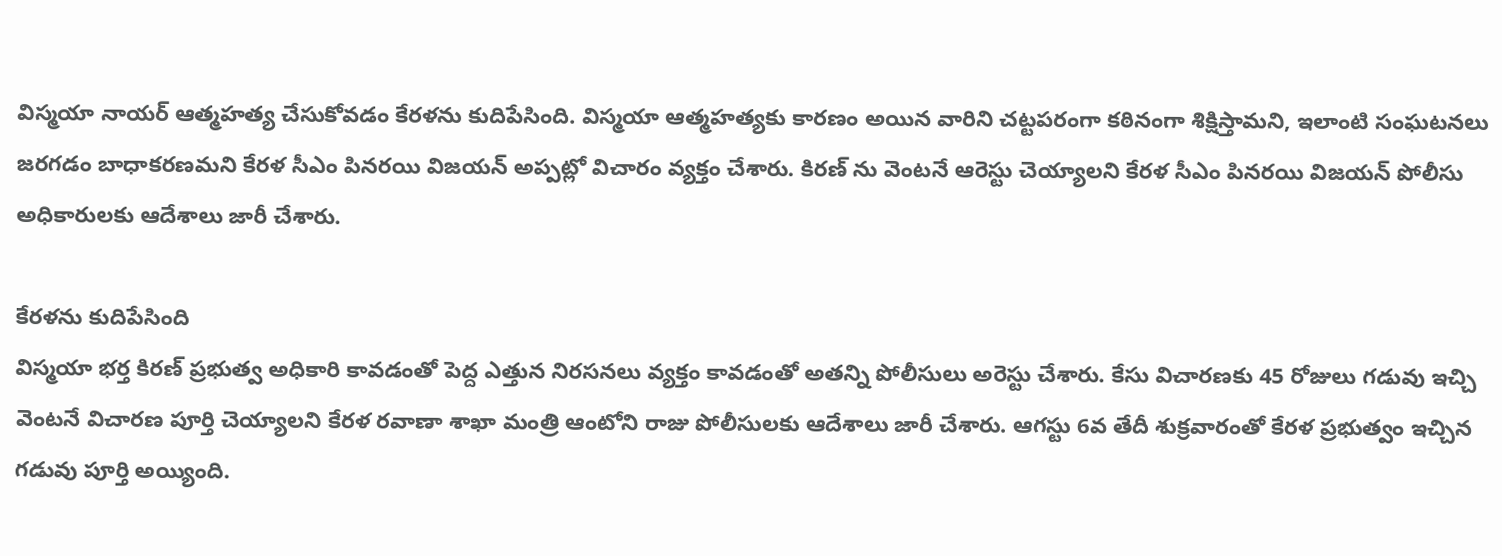విస్మయా నాయర్ ఆత్మహత్య చేసుకోవడం కేరళను కుదిపేసింది. విస్మయా ఆత్మహత్యకు కారణం అయిన వారిని చట్టపరంగా కఠినంగా శిక్షిస్తామని, ఇలాంటి సంఘటనలు జరగడం బాధాకరణమని కేరళ సీఎం పినరయి విజయన్ అప్పట్లో విచారం వ్యక్తం చేశారు. కిరణ్ ను వెంటనే ఆరెస్టు చెయ్యాలని కేరళ సీఎం పినరయి విజయన్ పోలీసు అధికారులకు ఆదేశాలు జారీ చేశారు.

కేరళను కుదిపేసింది
విస్మయా భర్త కిరణ్ ప్రభుత్వ అధికారి కావడంతో పెద్ద ఎత్తున నిరసనలు వ్యక్తం కావడంతో అతన్ని పోలీసులు అరెస్టు చేశారు. కేసు విచారణకు 45 రోజులు గడువు ఇచ్చి వెంటనే విచారణ పూర్తి చెయ్యాలని కేరళ రవాణా శాఖా మంత్రి ఆంటోని రాజు పోలీసులకు ఆదేశాలు జారీ చేశారు. ఆగస్టు 6వ తేదీ శుక్రవారంతో కేరళ ప్రభుత్వం ఇచ్చిన గడువు పూర్తి అయ్యింది.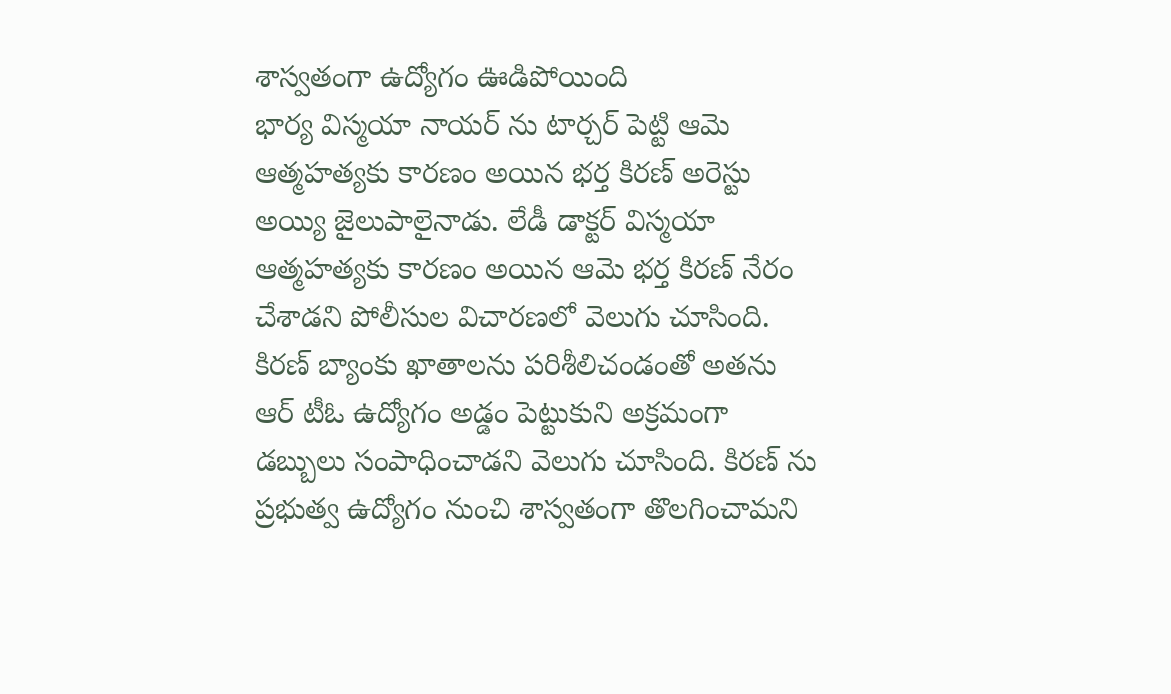శాస్వతంగా ఉద్యోగం ఊడిపోయింది
భార్య విస్మయా నాయర్ ను టార్చర్ పెట్టి ఆమె ఆత్మహత్యకు కారణం అయిన భర్త కిరణ్ అరెస్టు అయ్యి జైలుపాలైనాడు. లేడీ డాక్టర్ విస్మయా ఆత్మహత్యకు కారణం అయిన ఆమె భర్త కిరణ్ నేరం చేశాడని పోలీసుల విచారణలో వెలుగు చూసింది. కిరణ్ బ్యాంకు ఖాతాలను పరిశీలిచండంతో అతను ఆర్ టీఓ ఉద్యోగం అడ్డం పెట్టుకుని అక్రమంగా డబ్బులు సంపాధించాడని వెలుగు చూసింది. కిరణ్ ను ప్రభుత్వ ఉద్యోగం నుంచి శాస్వతంగా తొలగించామని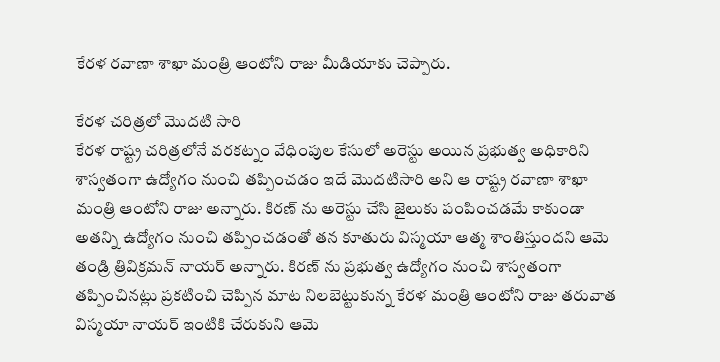కేరళ రవాణా శాఖా మంత్రి ఆంటోని రాజు మీడియాకు చెప్పారు.

కేరళ చరిత్రలో మొదటి సారి
కేరళ రాష్ట్ర చరిత్రలోనే వరకట్నం వేధింపుల కేసులో అరెస్టు అయిన ప్రభుత్వ అధికారిని శాస్వతంగా ఉద్యోగం నుంచి తప్పించడం ఇదే మొదటిసారి అని ఆ రాష్ట్ర రవాణా శాఖా మంత్రి ఆంటోని రాజు అన్నారు. కిరణ్ ను అరెస్టు చేసి జైలుకు పంపించడమే కాకుండా అతన్ని ఉద్యోగం నుంచి తప్పించడంతో తన కూతురు విస్మయా ఆత్మ శాంతిస్తుందని ఆమె తండ్రి త్రివిక్రమన్ నాయర్ అన్నారు. కిరణ్ ను ప్రభుత్వ ఉద్యోగం నుంచి శాస్వతంగా తప్పించినట్లు ప్రకటించి చెప్పిన మాట నిలబెట్టుకున్న కేరళ మంత్రి ఆంటోని రాజు తరువాత విస్మయా నాయర్ ఇంటికి చేరుకుని ఆమె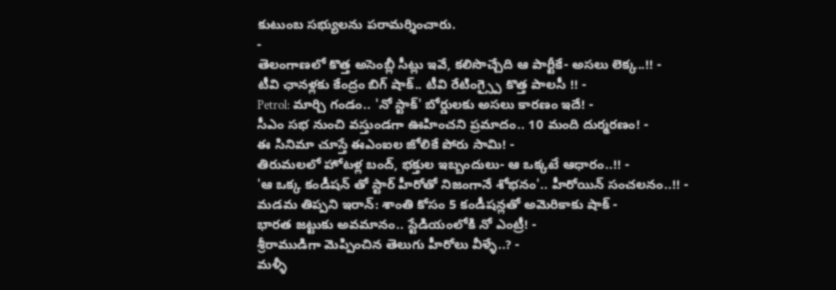కుటుంబ సభ్యులను పరామర్శించారు.
-
తెలంగాణలో కొత్త అసెంబ్లీ సీట్లు ఇవే, కలిసొచ్చేది ఆ పార్టీకే- అసలు లెక్క..!! -
టీవి ఛానళ్లకు కేంద్రం బిగ్ షాక్.. టీవి రేటింగ్స్పై కొత్త పాలసీ !! -
Petrol: మార్చి గండం.. 'నో స్టాక్' బోర్డులకు అసలు కారణం ఇదే! -
సీఎం సభ నుంచి వస్తుండగా ఊహించని ప్రమాదం.. 10 మంది దుర్మరణం! -
ఈ సినిమా చూస్తే ఈఎంఐల జోలికే పోరు సామి! -
తిరుమలలో హోటళ్ల బంద్, భక్తుల ఇబ్బందులు- ఆ ఒక్కటే ఆధారం..!! -
'ఆ ఒక్క కండీషన్ తో స్టార్ హీరోతో నిజంగానే శోభనం'.. హీరోయిన్ సంచలనం..!! -
మడమ తిప్పని ఇరాన్: శాంతి కోసం 5 కండీషన్లతో అమెరికాకు షాక్ -
భారత జట్టుకు అవమానం.. స్టేడియంలోకి నో ఎంట్రీ! -
శ్రీరాముడిగా మెప్పించిన తెలుగు హీరోలు వీళ్ళే..? -
మళ్ళీ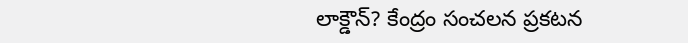లాక్డౌన్? కేంద్రం సంచలన ప్రకటన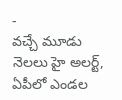-
వచ్చే మూడు నెలలు హై అలర్ట్, ఏపీలో ఎండల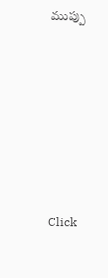ముప్పు











Click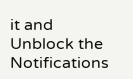it and Unblock the Notifications